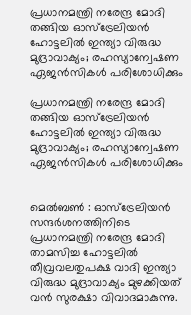പ്രധാനമന്ത്രി നരേന്ദ്ര മോദി തങ്ങിയ ഓസ്‌ട്രേലിയൻ ഹോട്ടലിൽ ഇന്ത്യാ വിരുദ്ധ മുദ്രാവാക്യം; രഹസ്യാന്വേഷണ ഏജൻസികൾ പരിശോധിക്കും

പ്രധാനമന്ത്രി നരേന്ദ്ര മോദി തങ്ങിയ ഓസ്‌ട്രേലിയൻ ഹോട്ടലിൽ ഇന്ത്യാ വിരുദ്ധ മുദ്രാവാക്യം; രഹസ്യാന്വേഷണ ഏജൻസികൾ പരിശോധിക്കും


മെൽബൺ : ഓസ്‌ട്രേലിയൻ സന്ദർശനത്തിനിടെ പ്രധാനമന്ത്രി നരേന്ദ്ര മോദി താമസിച്ച ഹോട്ടലിൽ തീവ്രവലതുപക്ഷ വാദി ഇന്ത്യാ വിരുദ്ധ മുദ്രാവാക്യം മുഴക്കിയത് വൻ സുരക്ഷാ വിവാദമാകുന്നു.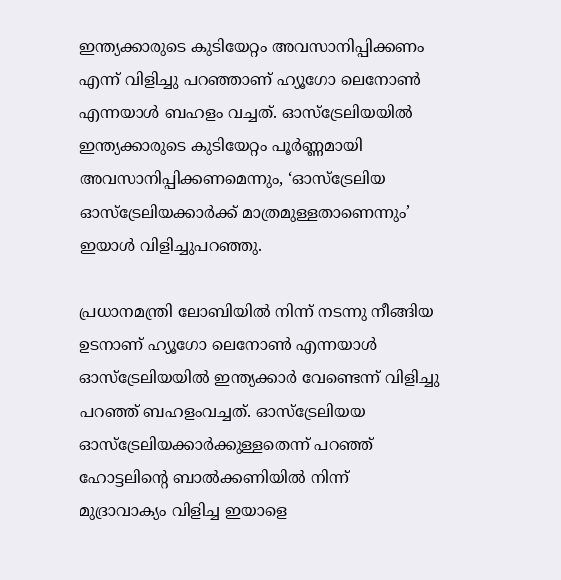ഇന്ത്യക്കാരുടെ കുടിയേറ്റം അവസാനിപ്പിക്കണം എന്ന് വിളിച്ചു പറഞ്ഞാണ് ഹ്യൂഗോ ലെനോൺ എന്നയാൾ ബഹളം വച്ചത്. ഓസ്‌ട്രേലിയയിൽ ഇന്ത്യക്കാരുടെ കുടിയേറ്റം പൂർണ്ണമായി അവസാനിപ്പിക്കണമെന്നും, ‘ഓസ്‌ട്രേലിയ ഓസ്‌ട്രേലിയക്കാർക്ക് മാത്രമുള്ളതാണെന്നും’ ഇയാൾ വിളിച്ചുപറഞ്ഞു.

പ്രധാനമന്ത്രി ലോബിയിൽ നിന്ന് നടന്നു നീങ്ങിയ ഉടനാണ് ഹ്യൂഗോ ലെനോൺ എന്നയാൾ ഓസ്ട്രേലിയയിൽ ഇന്ത്യക്കാർ വേണ്ടെന്ന് വിളിച്ചു പറഞ്ഞ് ബഹളംവച്ചത്. ഓസ്ട്രേലിയയ ഓസ്ട്രേലിയക്കാർക്കുള്ളതെന്ന് പറഞ്ഞ് ഹോട്ടലിന്റെ ബാൽക്കണിയിൽ നിന്ന് മുദ്രാവാക്യം വിളിച്ച ഇയാളെ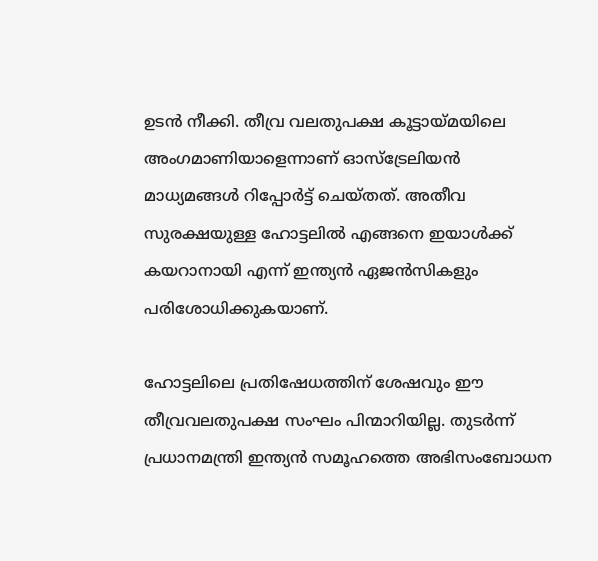ഉടൻ നീക്കി. തീവ്ര വലതുപക്ഷ കൂട്ടായ്മയിലെ അംഗമാണിയാളെന്നാണ് ഓസ്ട്രേലിയൻ മാധ്യമങ്ങൾ റിപ്പോർട്ട് ചെയ്തത്. അതീവ സുരക്ഷയുള്ള ഹോട്ടലിൽ എങ്ങനെ ഇയാൾക്ക് കയറാനായി എന്ന് ഇന്ത്യൻ ഏജൻസികളും പരിശോധിക്കുകയാണ്.

ഹോട്ടലിലെ പ്രതിഷേധത്തിന് ശേഷവും ഈ തീവ്രവലതുപക്ഷ സംഘം പിന്മാറിയില്ല. തുടർന്ന് പ്രധാനമന്ത്രി ഇന്ത്യൻ സമൂഹത്തെ അഭിസംബോധന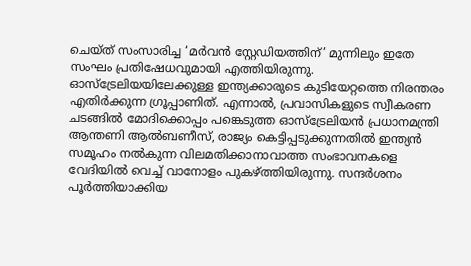ചെയ്ത് സംസാരിച്ച ‘മർവൻ സ്റ്റേഡിയത്തിന്’ മുന്നിലും ഇതേ സംഘം പ്രതിഷേധവുമായി എത്തിയിരുന്നു. ഓസ്‌ട്രേലിയയിലേക്കുള്ള ഇന്ത്യക്കാരുടെ കുടിയേറ്റത്തെ നിരന്തരം എതിർക്കുന്ന ഗ്രൂപ്പാണിത്. എന്നാൽ, പ്രവാസികളുടെ സ്വീകരണ ചടങ്ങിൽ മോദിക്കൊപ്പം പങ്കെടുത്ത ഓസ്‌ട്രേലിയൻ പ്രധാനമന്ത്രി ആന്തണി ആൽബണീസ്, രാജ്യം കെട്ടിപ്പടുക്കുന്നതിൽ ഇന്ത്യൻ സമൂഹം നൽകുന്ന വിലമതിക്കാനാവാത്ത സംഭാവനകളെ വേദിയിൽ വെച്ച് വാനോളം പുകഴ്ത്തിയിരുന്നു. സന്ദർശനം പൂർത്തിയാക്കിയ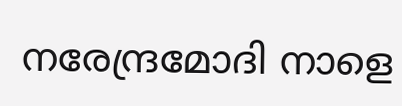നരേന്ദ്രമോദി നാളെ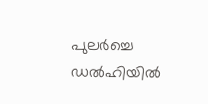പുലർച്ചെ ഡൽഹിയിൽ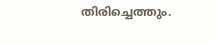തിരിച്ചെത്തും.